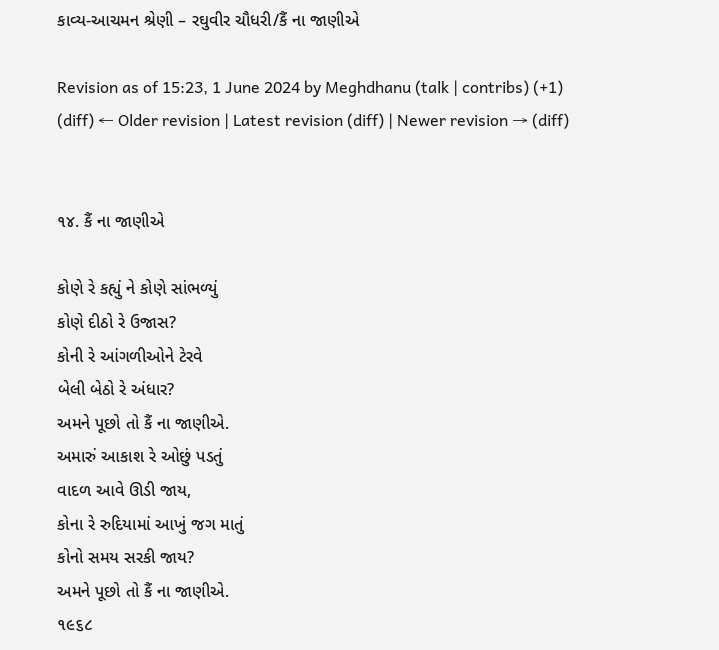કાવ્ય-આચમન શ્રેણી – રઘુવીર ચૌધરી/કૈં ના જાણીએ

Revision as of 15:23, 1 June 2024 by Meghdhanu (talk | contribs) (+1)
(diff) ← Older revision | Latest revision (diff) | Newer revision → (diff)


૧૪. કૈં ના જાણીએ

કોણે રે કહ્યું ને કોણે સાંભળ્યું
કોણે દીઠો રે ઉજાસ?
કોની રે આંગળીઓને ટેરવે
બેલી બેઠો રે અંધાર?
અમને પૂછો તો કૈં ના જાણીએ.
અમારું આકાશ રે ઓછું પડતું
વાદળ આવે ઊડી જાય,
કોના રે રુદિયામાં આખું જગ માતું
કોનો સમય સરકી જાય?
અમને પૂછો તો કૈં ના જાણીએ.
૧૯૬૮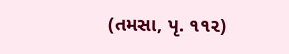(તમસા, પૃ. ૧૧૨)